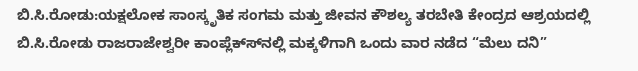ಬಿ.ಸಿ.ರೋಡು:ಯಕ್ಷಲೋಕ ಸಾಂಸ್ಕೃತಿಕ ಸಂಗಮ ಮತ್ತು ಜೀವನ ಕೌಶಲ್ಯ ತರಬೇತಿ ಕೇಂದ್ರದ ಆಶ್ರಯದಲ್ಲಿ ಬಿ.ಸಿ.ರೋಡು ರಾಜರಾಜೇಶ್ವರೀ ಕಾಂಪ್ಲೆಕ್ಸ್‍ನಲ್ಲಿ ಮಕ್ಕಳಿಗಾಗಿ ಒಂದು ವಾರ ನಡೆದ “ಮೆಲು ದನಿ”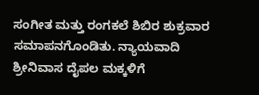ಸಂಗೀತ ಮತ್ತು ರಂಗಕಲೆ ಶಿಬಿರ ಶುಕ್ರವಾರ ಸಮಾಪನಗೊಂಡಿತು. ನ್ಯಾಯವಾದಿ ಶ್ರೀನಿವಾಸ ದೈಪಲ ಮಕ್ಕಳಿಗೆ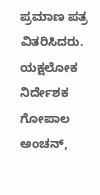ಪ್ರಮಾಣ ಪತ್ರ ವಿತರಿಸಿದರು. ಯಕ್ಷಲೋಕ ನಿರ್ದೇಶಕ ಗೋಪಾಲ ಅಂಚನ್,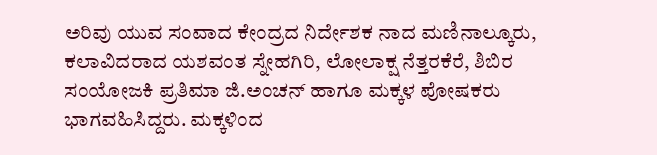ಅರಿವು ಯುವ ಸಂವಾದ ಕೇಂದ್ರದ ನಿರ್ದೇಶಕ ನಾದ ಮಣಿನಾಲ್ಕೂರು, ಕಲಾವಿದರಾದ ಯಶವಂತ ಸ್ನೇಹಗಿರಿ, ಲೋಲಾಕ್ಷ ನೆತ್ತರಕೆರೆ, ಶಿಬಿರ ಸಂಯೋಜಕಿ ಪ್ರತಿಮಾ ಜಿ.ಅಂಚನ್ ಹಾಗೂ ಮಕ್ಕಳ ಪೋಷಕರು ಭಾಗವಹಿಸಿದ್ದರು. ಮಕ್ಕಳಿಂದ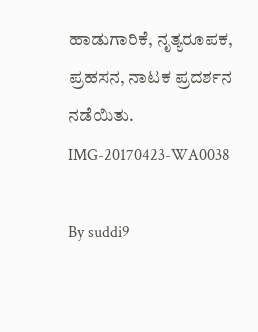ಹಾಡುಗಾರಿಕೆ, ನೃತ್ಯರೂಪಕ, ಪ್ರಹಸನ, ನಾಟಕ ಪ್ರದರ್ಶನ ನಡೆಯಿತು.
IMG-20170423-WA0038

By suddi9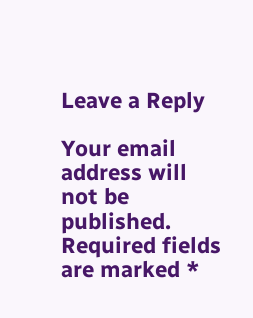Leave a Reply

Your email address will not be published. Required fields are marked *